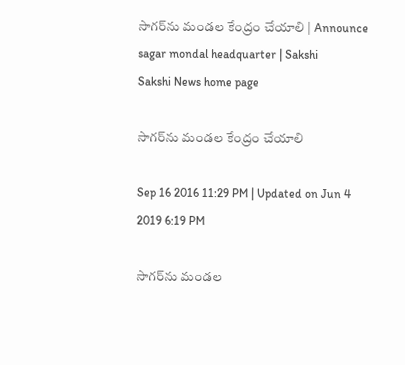సాగర్‌ను మండల కేంద్రం చేయాలి | Announce sagar mondal headquarter | Sakshi
Sakshi News home page

సాగర్‌ను మండల కేంద్రం చేయాలి

Sep 16 2016 11:29 PM | Updated on Jun 4 2019 6:19 PM

సాగర్‌ను మండల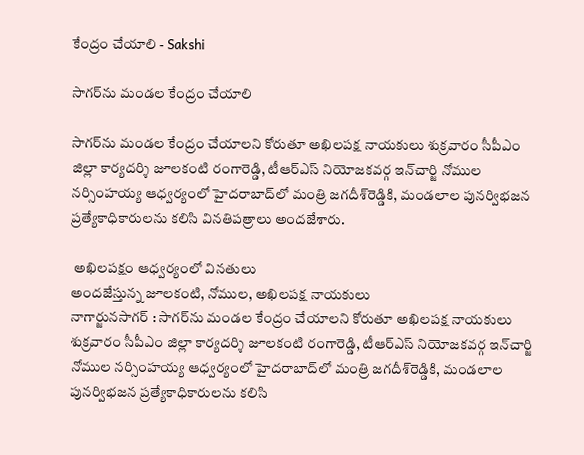కేంద్రం చేయాలి - Sakshi

సాగర్‌ను మండల కేంద్రం చేయాలి

సాగర్‌ను మండల కేంద్రం చేయాలని కోరుతూ అఖిలపక్ష నాయకులు శుక్రవారం సీపీఎం జిల్లా కార్యదర్శి జూలకంటి రంగారెడ్డి, టీఆర్‌ఎస్‌ నియోజకవర్గ ఇన్‌చార్జి నోముల నర్సింహయ్య ఆధ్వర్యంలో హైదరాబాద్‌లో మంత్రి జగదీశ్‌రెడ్డికి, మండలాల పునర్విభజన ప్రత్యేకాధికారులను కలిసి వినతిపత్రాలు అందజేశారు.

 అఖిలపక్షం ఆధ్వర్యంలో వినతులు
అందజేస్తున్న జూలకంటి, నోముల, అఖిలపక్ష నాయకులు
నాగార్జునసాగర్‌ : సాగర్‌ను మండల కేంద్రం చేయాలని కోరుతూ అఖిలపక్ష నాయకులు శుక్రవారం సీపీఎం జిల్లా కార్యదర్శి జూలకంటి రంగారెడ్డి, టీఆర్‌ఎస్‌ నియోజకవర్గ ఇన్‌చార్జి నోముల నర్సింహయ్య ఆధ్వర్యంలో హైదరాబాద్‌లో మంత్రి జగదీశ్‌రెడ్డికి, మండలాల పునర్విభజన ప్రత్యేకాధికారులను కలిసి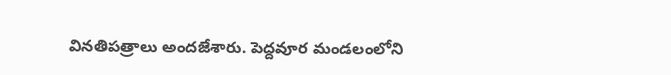వినతిపత్రాలు అందజేశారు. పెద్దవూర మండలంలోని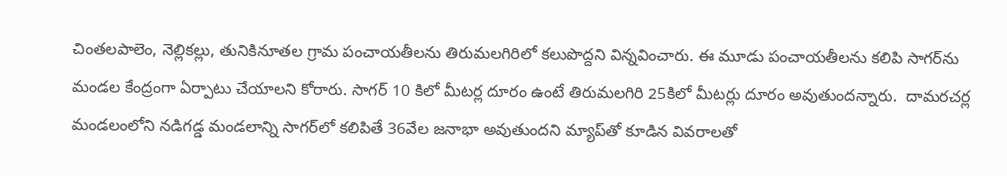చింతలపాలెం, నెల్లికల్లు, తునికినూతల గ్రామ పంచాయతీలను తిరుమలగిరిలో కలుపొద్దని విన్నవించారు. ఈ మూడు పంచాయతీలను కలిపి సాగర్‌ను మండల కేంద్రంగా ఏర్పాటు చేయాలని కోరారు. సాగర్‌ 10 కిలో మీటర్ల దూరం ఉంటే తిరుమలగిరి 25కిలో మీటర్లు దూరం అవుతుందన్నారు.  దామరచర్ల మండలంలోని నడిగడ్డ మండలాన్ని సాగర్‌లో కలిపితే 36వేల జనాభా అవుతుందని మ్యాప్‌తో కూడిన వివరాలతో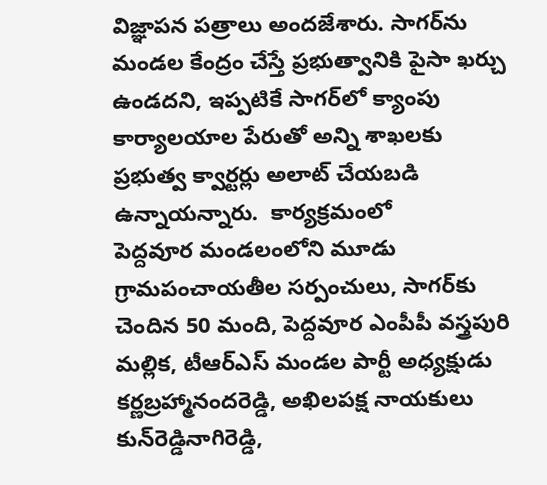విజ్ఞాపన పత్రాలు అందజేశారు. సాగర్‌ను మండల కేంద్రం చేస్తే ప్రభుత్వానికి పైసా ఖర్చు ఉండదని, ఇప్పటికే సాగర్‌లో క్యాంపు కార్యాలయాల పేరుతో అన్ని శాఖలకు ప్రభుత్వ క్వార్టర్లు అలాట్‌ చేయబడి ఉన్నాయన్నారు.  కార్యక్రమంలో
పెద్దవూర మండలంలోని మూడు గ్రామపంచాయతీల సర్పంచులు, సాగర్‌కు చెందిన 50 మంది, పెద్దవూర ఎంపీపీ వస్త్రపురి మల్లిక, టీఆర్‌ఎస్‌ మండల పార్టీ అధ్యక్షుడు కర్ణబ్రహ్మానందరెడ్డి, అఖిలపక్ష నాయకులు కున్‌రెడ్డినాగిరెడ్డి,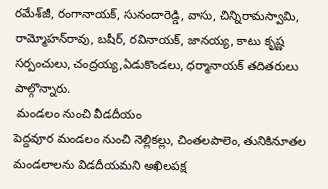రమేశ్‌జీ, రంగానాయక్, సునందారెడ్డి, వాసు, చిన్నిరామస్వామి, రామ్మోహన్‌రావు, బషీర్, రవినాయక్, జానయ్య, కాటు కృష్ణ సర్పంచులు, చంద్రయ్య,ఏడుకొండలు, ధర్మానాయక్‌ తదితరులు పాల్గొన్నారు.
 మండలం నుంచి వీడదీయం
పెద్దవూర మండలం నుంచి నెల్లికల్లు, చింతలపాలెం, తునికినూతల  మండలాలను విడదీయమని అఖిలపక్ష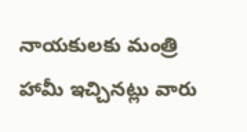నాయకులకు మంత్రి హామీ ఇచ్చినట్లు వారు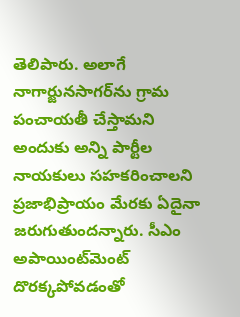తెలిపారు. అలాగే నాగార్జునసాగర్‌ను గ్రామ పంచాయతీ చేస్తామని అందుకు అన్ని పార్టీల నాయకులు సహకరించాలని ప్రజాభిప్రాయం మేరకు ఏదైనా జరుగుతుందన్నారు. సీఎం అపాయింట్‌మెంట్‌ దొరక్కపోవడంతో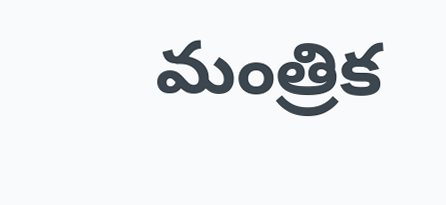మంత్రిక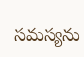సమస్యను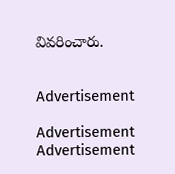వివరించారు.


Advertisement

Advertisement
Advertisement